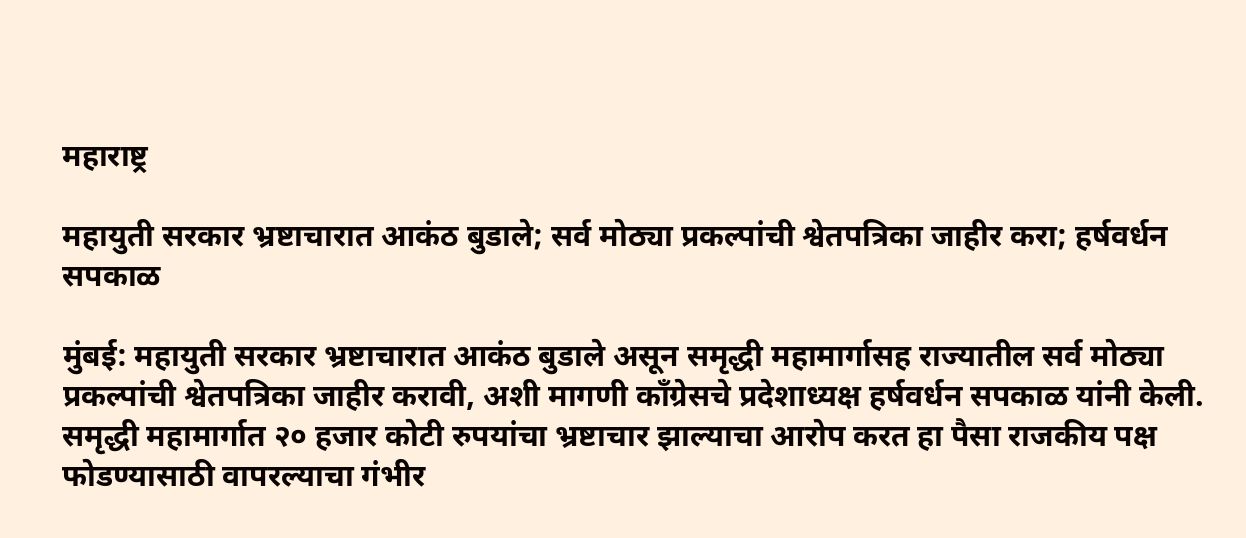महाराष्ट्र

महायुती सरकार भ्रष्टाचारात आकंठ बुडाले; सर्व मोठ्या प्रकल्पांची श्वेतपत्रिका जाहीर करा; हर्षवर्धन सपकाळ

मुंबई: महायुती सरकार भ्रष्टाचारात आकंठ बुडाले असून समृद्धी महामार्गासह राज्यातील सर्व मोठ्या प्रकल्पांची श्वेतपत्रिका जाहीर करावी, अशी मागणी काँग्रेसचे प्रदेशाध्यक्ष हर्षवर्धन सपकाळ यांनी केली. समृद्धी महामार्गात २० हजार कोटी रुपयांचा भ्रष्टाचार झाल्याचा आरोप करत हा पैसा राजकीय पक्ष फोडण्यासाठी वापरल्याचा गंभीर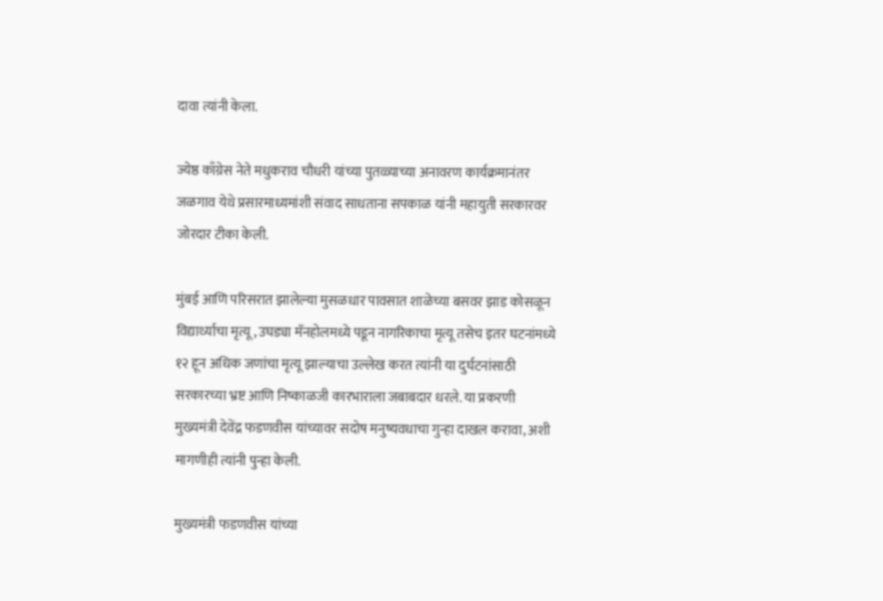दावा त्यांनी केला.

ज्येष्ठ काँग्रेस नेते मधुकराव चौधरी यांच्या पुतळ्याच्या अनावरण कार्यक्रमानंतर जळगाव येथे प्रसारमाध्यमांशी संवाद साधताना सपकाळ यांनी महायुती सरकारवर जोरदार टीका केली.

मुंबई आणि परिसरात झालेल्या मुसळधार पावसात शाळेच्या बसवर झाड कोसळून विद्यार्थ्याचा मृत्यू, उघड्या मॅनहोलमध्ये पडून नागरिकाचा मृत्यू तसेच इतर घटनांमध्ये १२ हून अधिक जणांचा मृत्यू झाल्याचा उल्लेख करत त्यांनी या दुर्घटनांसाठी सरकारच्या भ्रष्ट आणि निष्काळजी कारभाराला जबाबदार धरले. या प्रकरणी मुख्यमंत्री देवेंद्र फडणवीस यांच्यावर सदोष मनुष्यवधाचा गुन्हा दाखल करावा, अशी मागणीही त्यांनी पुन्हा केली.

मुख्यमंत्री फडणवीस यांच्या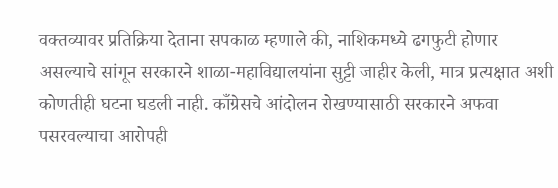वक्तव्यावर प्रतिक्रिया देताना सपकाळ म्हणाले की, नाशिकमध्ये ढगफुटी होणार असल्याचे सांगून सरकारने शाळा-महाविद्यालयांना सुट्टी जाहीर केली, मात्र प्रत्यक्षात अशी कोणतीही घटना घडली नाही. काँग्रेसचे आंदोलन रोखण्यासाठी सरकारने अफवा पसरवल्याचा आरोपही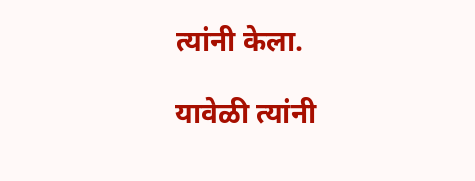त्यांनी केला.

यावेळी त्यांनी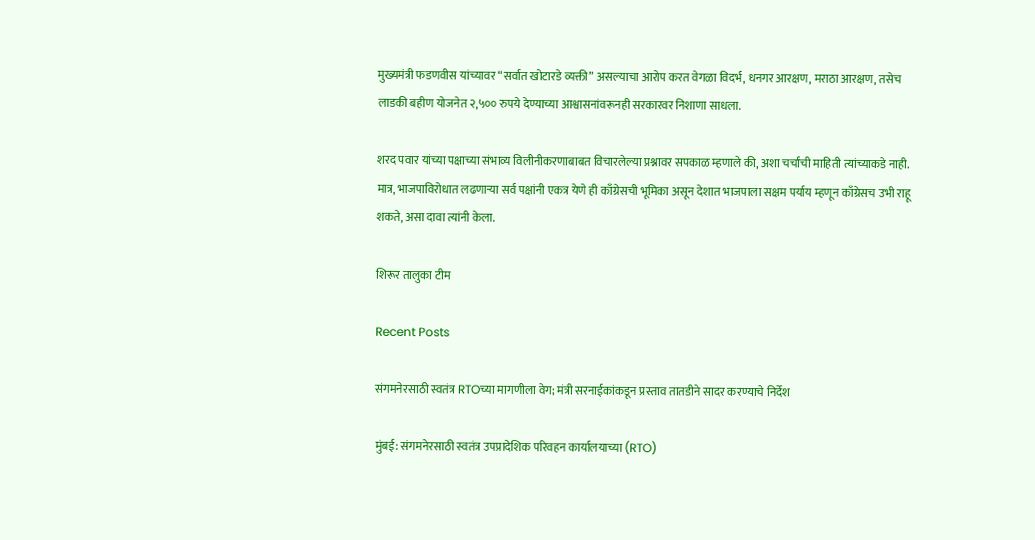मुख्यमंत्री फडणवीस यांच्यावर “सर्वात खोटारडे व्यक्ती” असल्याचा आरोप करत वेगळा विदर्भ, धनगर आरक्षण, मराठा आरक्षण, तसेच लाडकी बहीण योजनेत २,५०० रुपये देण्याच्या आश्वासनांवरूनही सरकारवर निशाणा साधला.

शरद पवार यांच्या पक्षाच्या संभाव्य विलीनीकरणाबाबत विचारलेल्या प्रश्नावर सपकाळ म्हणाले की, अशा चर्चांची माहिती त्यांच्याकडे नाही. मात्र, भाजपाविरोधात लढणाऱ्या सर्व पक्षांनी एकत्र येणे ही काँग्रेसची भूमिका असून देशात भाजपाला सक्षम पर्याय म्हणून काँग्रेसच उभी राहू शकते, असा दावा त्यांनी केला.

शिरूर तालुका टीम

Recent Posts

संगमनेरसाठी स्वतंत्र RTOच्या मागणीला वेग; मंत्री सरनाईकांकडून प्रस्ताव तातडीने सादर करण्याचे निर्देश

मुंबई: संगमनेरसाठी स्वतंत्र उपप्रादेशिक परिवहन कार्यालयाच्या (RTO)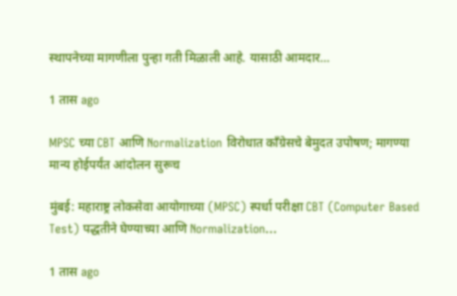स्थापनेच्या मागणीला पुन्हा गती मिळाली आहे. यासाठी आमदार…

1 तास ago

MPSC च्या CBT आणि Normalization विरोधात काँग्रेसचे बेमुदत उपोषण; मागण्या मान्य होईपर्यंत आंदोलन सुरूच

मुंबई: महाराष्ट्र लोकसेवा आयोगाच्या (MPSC) स्पर्धा परीक्षा CBT (Computer Based Test) पद्धतीने घेण्याच्या आणि Normalization…

1 तास ago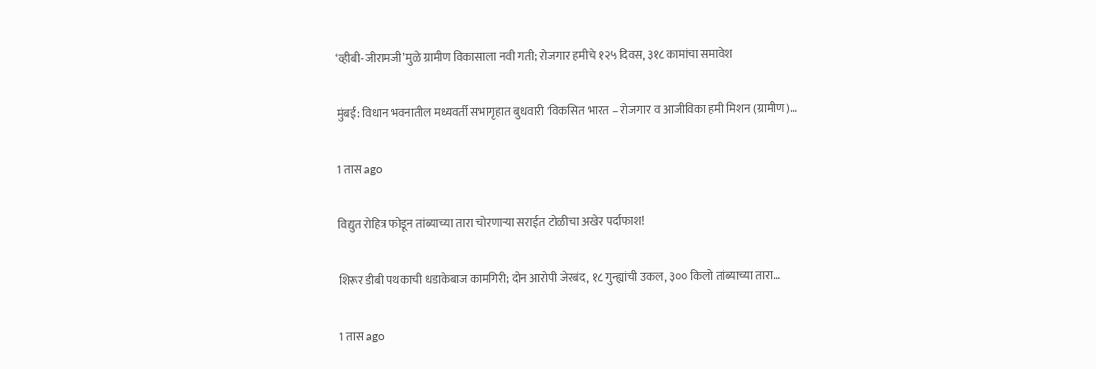‘व्हीबी-जीरामजी’मुळे ग्रामीण विकासाला नवी गती; रोजगार हमीचे १२५ दिवस, ३१८ कामांचा समावेश

मुंबई: विधान भवनातील मध्यवर्ती सभागृहात बुधवारी 'विकसित भारत – रोजगार व आजीविका हमी मिशन (ग्रामीण)…

1 तास ago

विद्युत रोहित्र फोडून तांब्याच्या तारा चोरणाऱ्या सराईत टोळीचा अखेर पर्दाफाश!

शिरूर डीबी पथकाची धडाकेबाज कामगिरी; दोन आरोपी जेरबंद, १८ गुन्ह्यांची उकल, ३०० किलो तांब्याच्या तारा…

1 तास ago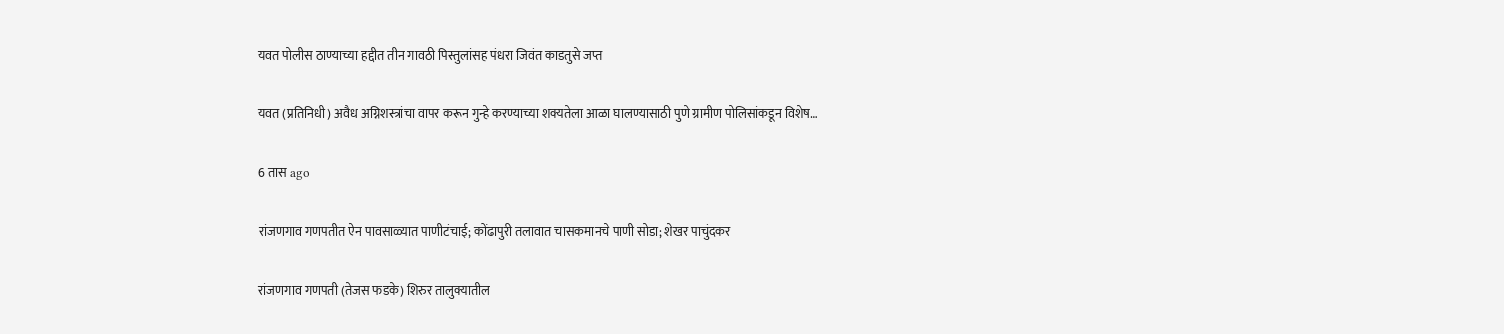यवत पोलीस ठाण्याच्या हद्दीत तीन गावठी पिस्तुलांसह पंधरा जिवंत काडतुसे जप्त

यवत (प्रतिनिधी) अवैध अग्निशस्त्रांचा वापर करून गुन्हे करण्याच्या शक्यतेला आळा घालण्यासाठी पुणे ग्रामीण पोलिसांकडून विशेष…

6 तास ago

रांजणगाव गणपतीत ऐन पावसाळ्यात पाणीटंचाई; कोंढापुरी तलावात चासकमानचे पाणी सोडा; शेखर पाचुंदकर

रांजणगाव गणपती (तेजस फडके) शिरुर तालुक्यातील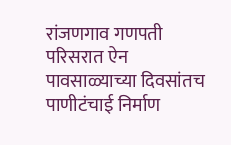रांजणगाव गणपती परिसरात ऐन पावसाळ्याच्या दिवसांतच पाणीटंचाई निर्माण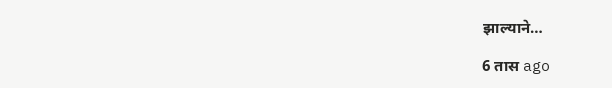झाल्याने…

6 तास ago